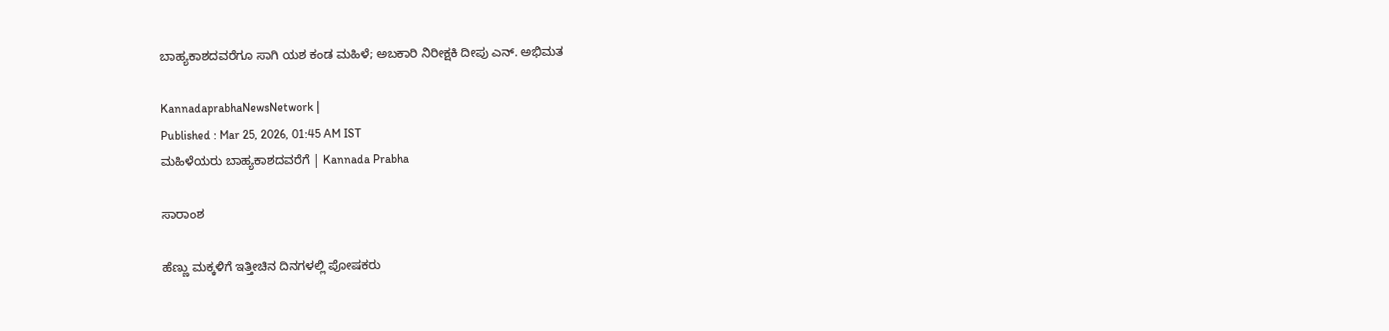ಬಾಹ್ಯಕಾಶದವರೆಗೂ ಸಾಗಿ ಯಶ ಕಂಡ ಮಹಿಳೆ; ಅಬಕಾರಿ ನಿರೀಕ್ಷಕಿ ದೀಪು ಎನ್‌. ಅಭಿಮತ

KannadaprabhaNewsNetwork |
Published : Mar 25, 2026, 01:45 AM IST
ಮಹಿಳೆಯರು ಬಾಹ್ಯಕಾಶದವರೆಗೆ | Kannada Prabha

ಸಾರಾಂಶ

ಹೆಣ್ಣು ಮಕ್ಕಳಿಗೆ ಇತ್ತೀಚಿನ ದಿನಗಳಲ್ಲಿ ಪೋಷಕರು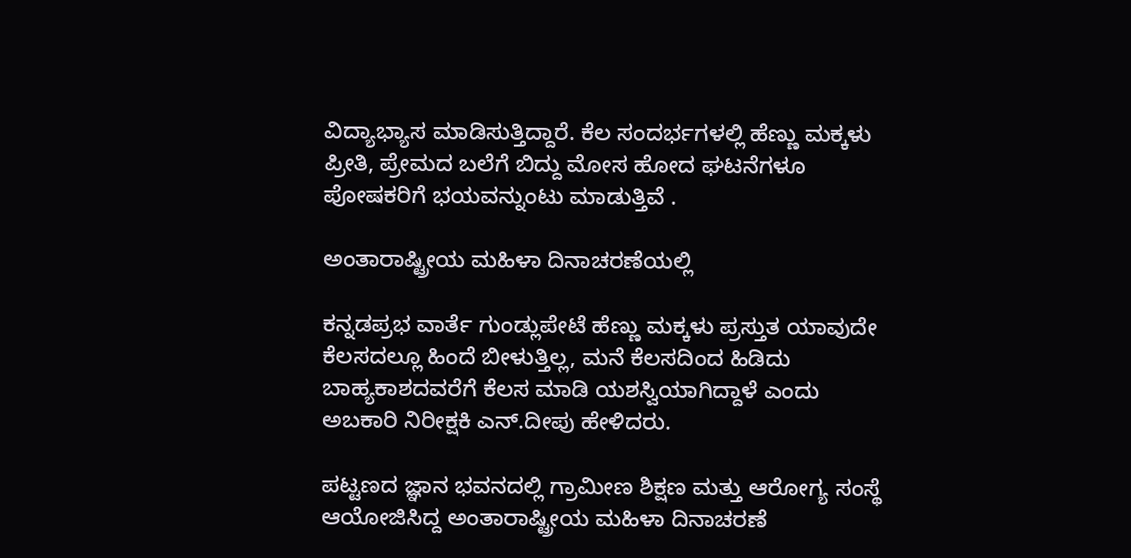ವಿದ್ಯಾಭ್ಯಾಸ ಮಾಡಿಸುತ್ತಿದ್ದಾರೆ. ಕೆಲ ಸಂದರ್ಭಗಳಲ್ಲಿ ಹೆಣ್ಣು ಮಕ್ಕಳು ಪ್ರೀತಿ, ಪ್ರೇಮದ ಬಲೆಗೆ ಬಿದ್ದು ಮೋಸ ಹೋದ ಘಟನೆಗಳೂ ಪೋಷಕರಿಗೆ ಭಯವನ್ನುಂಟು ಮಾಡುತ್ತಿವೆ .

ಅಂತಾರಾಷ್ಟ್ರೀಯ ಮಹಿಳಾ ದಿನಾಚರಣೆಯಲ್ಲಿ

ಕನ್ನಡಪ್ರಭ ವಾರ್ತೆ ಗುಂಡ್ಲುಪೇಟೆ ಹೆಣ್ಣು ಮಕ್ಕಳು ಪ್ರಸ್ತುತ ಯಾವುದೇ ಕೆಲಸದಲ್ಲೂ ಹಿಂದೆ ಬೀಳುತ್ತಿಲ್ಲ, ಮನೆ ಕೆಲಸದಿಂದ ಹಿಡಿದು ಬಾಹ್ಯಕಾಶದವರೆಗೆ ಕೆಲಸ ಮಾಡಿ ಯಶಸ್ವಿಯಾಗಿದ್ದಾಳೆ ಎಂದು ಅಬಕಾರಿ ನಿರೀಕ್ಷಕಿ ಎನ್.ದೀಪು ಹೇಳಿದರು.

ಪಟ್ಟಣದ ಜ್ಞಾನ ಭವನದಲ್ಲಿ ಗ್ರಾಮೀಣ ಶಿಕ್ಷಣ ಮತ್ತು ಆರೋಗ್ಯ ಸಂಸ್ಥೆ ಆಯೋಜಿಸಿದ್ದ ಅಂತಾರಾಷ್ಟ್ರೀಯ ಮಹಿಳಾ ದಿನಾಚರಣೆ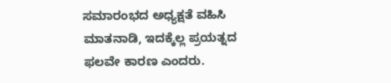ಸಮಾರಂಭದ ಅಧ್ಯಕ್ಷತೆ ವಹಿಸಿ ಮಾತನಾಡಿ, ಇದಕ್ಕೆಲ್ಲ ಪ್ರಯತ್ನದ ಫಲವೇ ಕಾರಣ ಎಂದರು.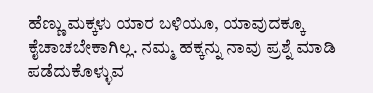ಹೆಣ್ಣು ಮಕ್ಕಳು ಯಾರ ಬಳಿಯೂ, ಯಾವುದಕ್ಕೂ ಕೈಚಾಚಬೇಕಾಗಿಲ್ಲ. ನಮ್ಮ ಹಕ್ಕನ್ನು ನಾವು ಪ್ರಶ್ನೆ ಮಾಡಿ ಪಡೆದುಕೊಳ್ಳುವ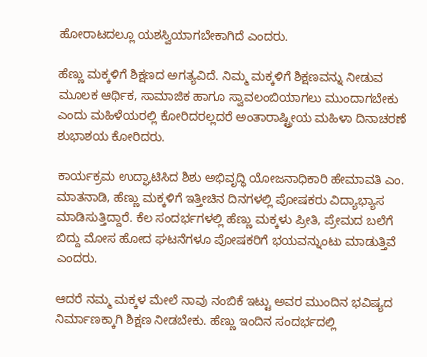ಹೋರಾಟದಲ್ಲೂ ಯಶಸ್ವಿಯಾಗಬೇಕಾಗಿದೆ ಎಂದರು.

ಹೆಣ್ಣು ಮಕ್ಕಳಿಗೆ ಶಿಕ್ಷಣದ ಅಗತ್ಯವಿದೆ. ನಿಮ್ಮ ಮಕ್ಕಳಿಗೆ ಶಿಕ್ಷಣವನ್ನು ನೀಡುವ ಮೂಲಕ ಆರ್ಥಿಕ, ಸಾಮಾಜಿಕ ಹಾಗೂ ಸ್ವಾವಲಂಬಿಯಾಗಲು ಮುಂದಾಗಬೇಕು ಎಂದು ಮಹಿಳೆಯರಲ್ಲಿ ಕೋರಿದರಲ್ಲದರೆ ಅಂತಾರಾಷ್ಟ್ರೀಯ ಮಹಿಳಾ ದಿನಾಚರಣೆ ಶುಭಾಶಯ ಕೋರಿದರು.

ಕಾರ್ಯಕ್ರಮ ಉದ್ಘಾಟಿಸಿದ ಶಿಶು ಅಭಿವೃದ್ಧಿ ಯೋಜನಾಧಿಕಾರಿ ಹೇಮಾವತಿ ಎಂ. ಮಾತನಾಡಿ, ಹೆಣ್ಣು ಮಕ್ಕಳಿಗೆ ಇತ್ತೀಚಿನ ದಿನಗಳಲ್ಲಿ ಪೋಷಕರು ವಿದ್ಯಾಭ್ಯಾಸ ಮಾಡಿಸುತ್ತಿದ್ದಾರೆ. ಕೆಲ ಸಂದರ್ಭಗಳಲ್ಲಿ ಹೆಣ್ಣು ಮಕ್ಕಳು ಪ್ರೀತಿ, ಪ್ರೇಮದ ಬಲೆಗೆ ಬಿದ್ದು ಮೋಸ ಹೋದ ಘಟನೆಗಳೂ ಪೋಷಕರಿಗೆ ಭಯವನ್ನುಂಟು ಮಾಡುತ್ತಿವೆ ಎಂದರು.

ಆದರೆ ನಮ್ಮ ಮಕ್ಕಳ ಮೇಲೆ ನಾವು ನಂಬಿಕೆ ಇಟ್ಟು ಅವರ ಮುಂದಿನ ಭವಿಷ್ಯದ ನಿರ್ಮಾಣಕ್ಕಾಗಿ ಶಿಕ್ಷಣ ನೀಡಬೇಕು. ಹೆಣ್ಣು ಇಂದಿನ ಸಂದರ್ಭದಲ್ಲಿ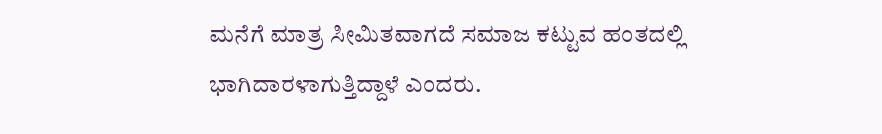ಮನೆಗೆ ಮಾತ್ರ ಸೀಮಿತವಾಗದೆ ಸಮಾಜ ಕಟ್ಟುವ ಹಂತದಲ್ಲಿ ಭಾಗಿದಾರಳಾಗುತ್ತಿದ್ದಾಳೆ ಎಂದರು.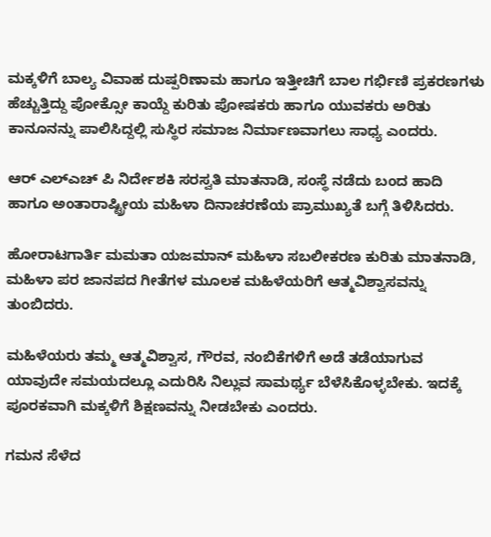ಮಕ್ಕಳಿಗೆ ಬಾಲ್ಯ ವಿವಾಹ ದುಷ್ಪರಿಣಾಮ ಹಾಗೂ ಇತ್ತೀಚಿಗೆ ಬಾಲ ಗರ್ಭಿಣಿ ಪ್ರಕರಣಗಳು ಹೆಚ್ಚುತ್ತಿದ್ದು ಪೋಕ್ಸೋ ಕಾಯ್ದೆ ಕುರಿತು ಪೋಷಕರು ಹಾಗೂ ಯುವಕರು ಅರಿತು ಕಾನೂನನ್ನು ಪಾಲಿಸಿದ್ದಲ್ಲಿ ಸುಸ್ಥಿರ ಸಮಾಜ ನಿರ್ಮಾಣವಾಗಲು ಸಾಧ್ಯ ಎಂದರು.

ಆರ್ ಎಲ್ಎಚ್ ಪಿ ನಿರ್ದೇಶಕಿ ಸರಸ್ವತಿ ಮಾತನಾಡಿ, ಸಂಸ್ಥೆ ನಡೆದು ಬಂದ ಹಾದಿ ಹಾಗೂ ಅಂತಾರಾಷ್ಟ್ರೀಯ ಮಹಿಳಾ ದಿನಾಚರಣೆಯ ಪ್ರಾಮುಖ್ಯತೆ ಬಗ್ಗೆ ತಿಳಿಸಿದರು.

ಹೋರಾಟಗಾರ್ತಿ ಮಮತಾ ಯಜಮಾನ್ ಮಹಿಳಾ ಸಬಲೀಕರಣ ಕುರಿತು ಮಾತನಾಡಿ, ಮಹಿಳಾ ಪರ ಜಾನಪದ ಗೀತೆಗಳ ಮೂಲಕ ಮಹಿಳೆಯರಿಗೆ ಆತ್ಮವಿಶ್ವಾಸವನ್ನು ತುಂಬಿದರು.

ಮಹಿಳೆಯರು ತಮ್ಮ ಆತ್ಮವಿಶ್ವಾಸ, ಗೌರವ, ನಂಬಿಕೆಗಳಿಗೆ ಅಡೆ ತಡೆಯಾಗುವ ಯಾವುದೇ ಸಮಯದಲ್ಲೂ ಎದುರಿಸಿ ನಿಲ್ಲುವ ಸಾಮರ್ಥ್ಯ ಬೆಳೆಸಿಕೊಳ್ಳಬೇಕು. ಇದಕ್ಕೆ ಪೂರಕವಾಗಿ ಮಕ್ಕಳಿಗೆ ಶಿಕ್ಷಣವನ್ನು ನೀಡಬೇಕು ಎಂದರು.

ಗಮನ ಸೆಳೆದ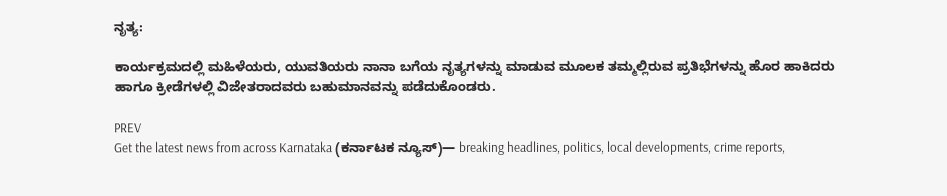ನೃತ್ಯ:

ಕಾರ್ಯಕ್ರಮದಲ್ಲಿ ಮಹಿಳೆಯರು, ಯುವತಿಯರು ನಾನಾ ಬಗೆಯ ನೃತ್ಯಗಳನ್ನು ಮಾಡುವ ಮೂಲಕ ತಮ್ಮಲ್ಲಿರುವ ಪ್ರತಿಭೆಗಳನ್ನು ಹೊರ ಹಾಕಿದರು ಹಾಗೂ ಕ್ರೀಡೆಗಳಲ್ಲಿ ವಿಜೇತರಾದವರು ಬಹುಮಾನವನ್ನು ಪಡೆದುಕೊಂಡರು.

PREV
Get the latest news from across Karnataka (ಕರ್ನಾಟಕ ನ್ಯೂಸ್)— breaking headlines, politics, local developments, crime reports,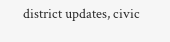district updates, civic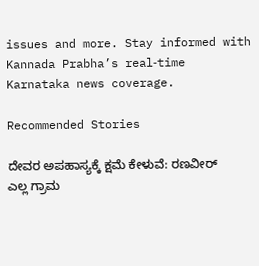issues and more. Stay informed with Kannada Prabha’s real‑time Karnataka news coverage.

Recommended Stories

ದೇವರ ಅಪಹಾಸ್ಯಕ್ಕೆ ಕ್ಷಮೆ ಕೇಳುವೆ: ರಣವೀರ್‌
ಎಲ್ಲ ಗ್ರಾಮ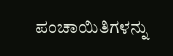ಪಂಚಾಯಿತಿಗಳನ್ನು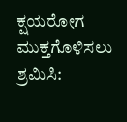ಕ್ಷಯರೋಗ ಮುಕ್ತಗೊಳಿಸಲು ಶ್ರಮಿಸಿ: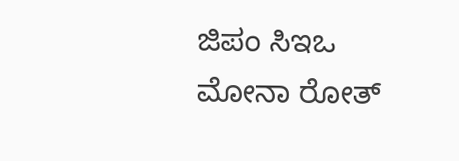ಜಿಪಂ ಸಿಇಒ ಮೋನಾ ರೋತ್